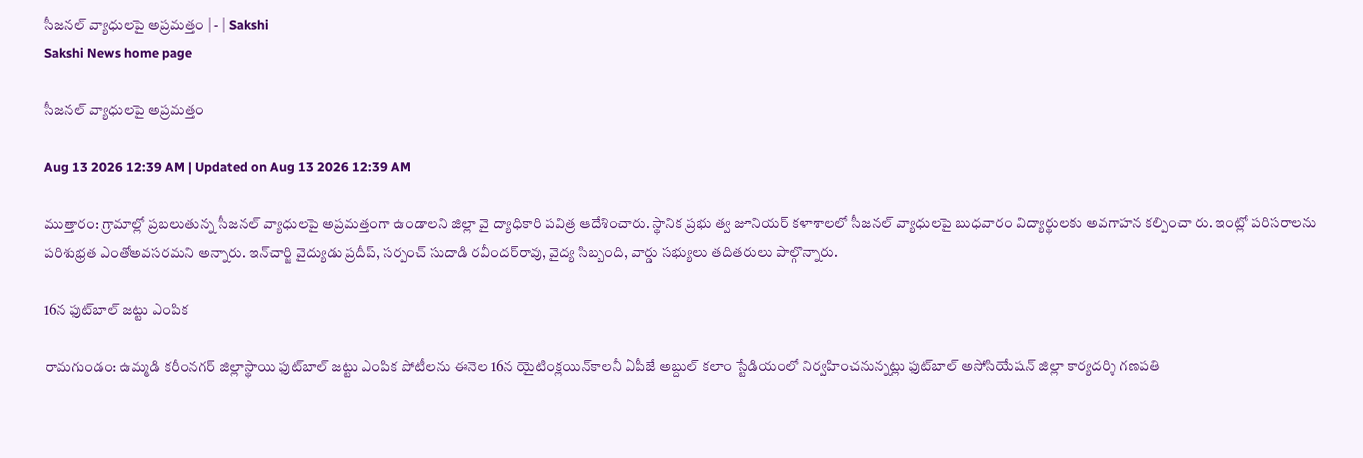సీజనల్‌ వ్యాధులపై అప్రమత్తం | - | Sakshi
Sakshi News home page

సీజనల్‌ వ్యాధులపై అప్రమత్తం

Aug 13 2026 12:39 AM | Updated on Aug 13 2026 12:39 AM

ముత్తారం: గ్రామాల్లో ప్రబలుతున్న సీజనల్‌ వ్యాధులపై అప్రమత్తంగా ఉండాలని జిల్లా వై ద్యాధికారి పవిత్ర ఆదేశించారు. స్థానిక ప్రభు త్వ జూనియర్‌ కళాశాలలో సీజనల్‌ వ్యాధులపై బుధవారం విద్యార్థులకు అవగాహన కల్పించా రు. ఇంట్లో పరిసరాలను పరిశుభ్రత ఎంతోఅవసరమని అన్నారు. ఇన్‌చార్జి వైద్యుడు ప్రదీప్‌, సర్పంచ్‌ సుదాడి రవీందర్‌రావు, వైద్య సిబ్బంది, వార్డు సభ్యులు తదితరులు పాల్గొన్నారు.

16న ఫుట్‌బాల్‌ జట్టు ఎంపిక

రామగుండం: ఉమ్మడి కరీంనగర్‌ జిల్లాస్థాయి ఫుట్‌బాల్‌ జట్టు ఎంపిక పోటీలను ఈనెల 16న యైటింక్లయిన్‌కాలనీ ఏపీజే అబ్దుల్‌ కలాం స్టేడియంలో నిర్వహించనున్నట్లు ఫుట్‌బాల్‌ అసోసియేషన్‌ జిల్లా కార్యదర్శి గణపతి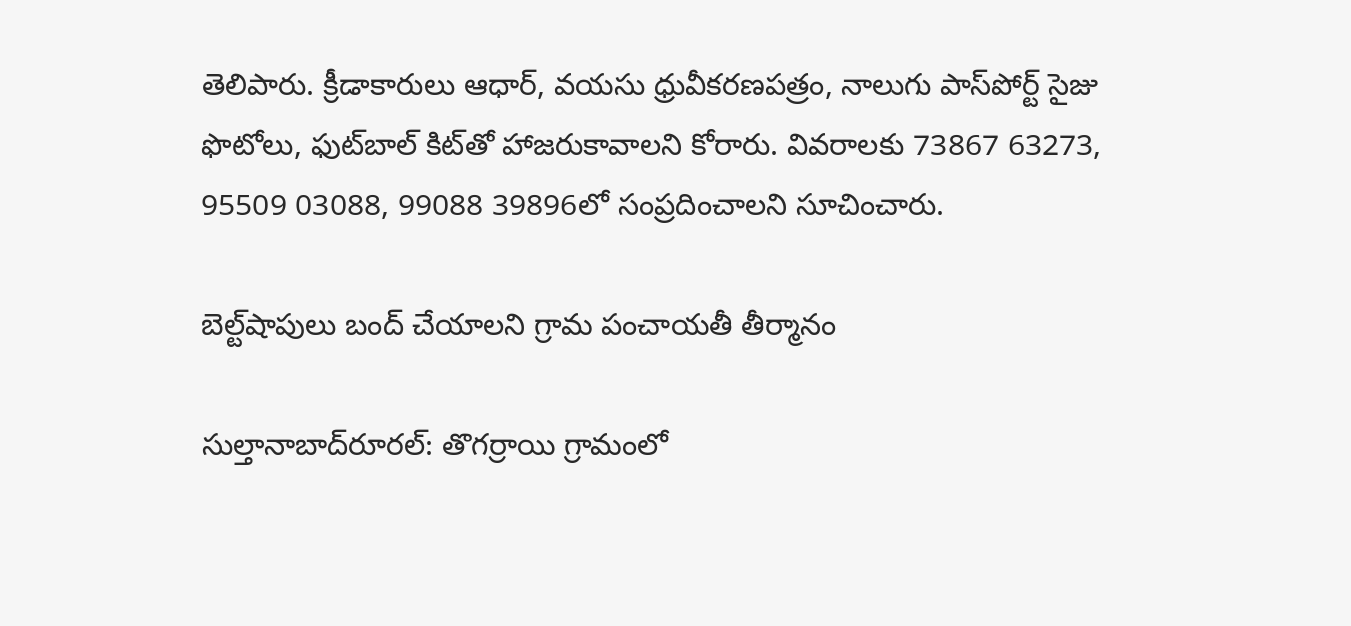తెలిపారు. క్రీడాకారులు ఆధార్‌, వయసు ధ్రువీకరణపత్రం, నాలుగు పాస్‌పోర్ట్‌ సైజు ఫొటోలు, ఫుట్‌బాల్‌ కిట్‌తో హాజరుకావాలని కోరారు. వివరాలకు 73867 63273, 95509 03088, 99088 39896లో సంప్రదించాలని సూచించారు.

బెల్ట్‌షాపులు బంద్‌ చేయాలని గ్రామ పంచాయతీ తీర్మానం

సుల్తానాబాద్‌రూరల్‌: తొగర్రాయి గ్రామంలో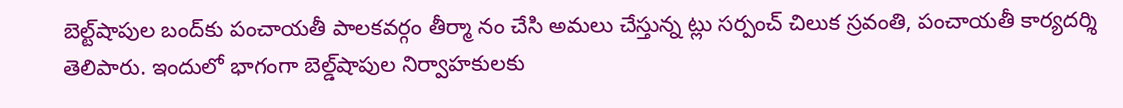బెల్ట్‌షాపుల బంద్‌కు పంచాయతీ పాలకవర్గం తీర్మా నం చేసి అమలు చేస్తున్న ట్లు సర్పంచ్‌ చిలుక స్రవంతి, పంచాయతీ కార్యదర్శి తెలిపారు. ఇందులో భాగంగా బెల్డ్‌షాపుల నిర్వాహకులకు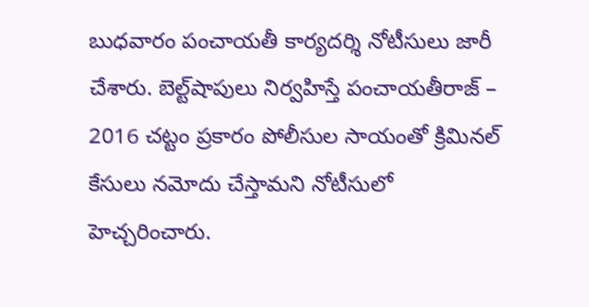బుధవారం పంచాయతీ కార్యదర్శి నోటీసులు జారీ చేశారు. బెల్ట్‌షాపులు నిర్వహిస్తే పంచాయతీరాజ్‌ – 2016 చట్టం ప్రకారం పోలీసుల సాయంతో క్రిమినల్‌ కేసులు నమోదు చేస్తామని నోటీసులో హెచ్చరించారు.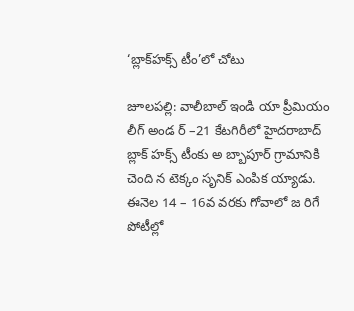‘బ్లాక్‌హక్స్‌ టీం’లో చోటు

జూలపల్లి: వాలీబాల్‌ ఇండి యా ప్రీమియం లీగ్‌ అండ ర్‌ –21 కేటగిరీలో హైదరాబాద్‌ బ్లాక్‌ హక్స్‌ టీంకు అ బ్బాపూర్‌ గ్రామానికి చెంది న టెక్కం సృనిక్‌ ఎంపిక య్యాడు. ఈనెల 14 – 16వ వరకు గోవాలో జ రిగే పోటీల్లో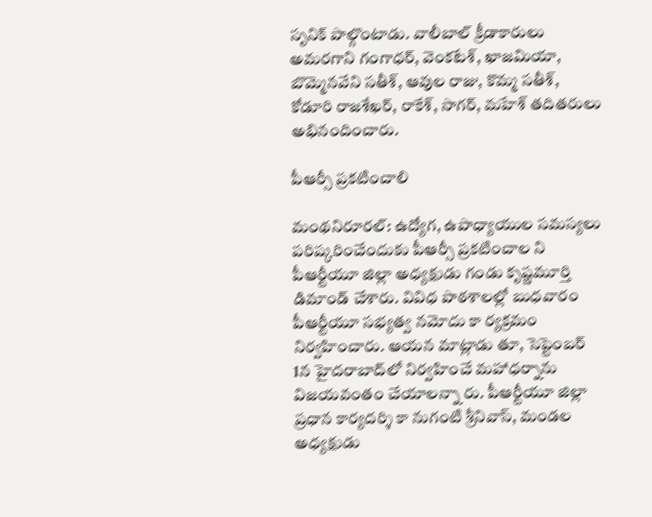సృనిక్‌ పాల్గొంటాడు. వాలీబాల్‌ క్రీడాకారులు అమరగాని గంగాధర్‌, వెంకటేశ్‌, ఖాజమియా, బొమ్మెనవేని సతీశ్‌, ఆవుల రాజు, కొమ్మ సతీశ్‌, కోడూరి రాజశేఖర్‌, రాకేశ్‌, సాగర్‌, మహేశ్‌ తదితరులు అభినందించారు.

పీఆర్సీ ప్రకటించాలి

మంథనిరూరల్‌: ఉద్యోగ, ఉపాధ్యాయుల సమస్యలు పరిష్కరించేందుకు పీఆర్సీ ప్రకటించాల ని పీఆర్టీయూ జిల్లా అధ్యక్షుడు గండు కృష్ణమూర్తి డిమాండ్‌ చేశారు. వివిధ పాఠశాలల్లో బుధవారం పీఆర్టీయూ సభ్యత్వ నమోదు కా ర్యక్రమం నిర్వహించారు. ఆయన మాట్లాడు తూ, సెప్టెంబర్‌ 1న హైదరాబాద్‌లో నిర్వహించే మహాధర్నాను విజయవంతం చేయాలన్నా రు. పీఆర్టీయూ జిల్లా ప్రధాన కార్యదర్శి కా నుగంటి శ్రీనివాస్‌, మండల అధ్యక్షుడు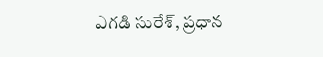ఎగడి సురేశ్‌, ప్రధాన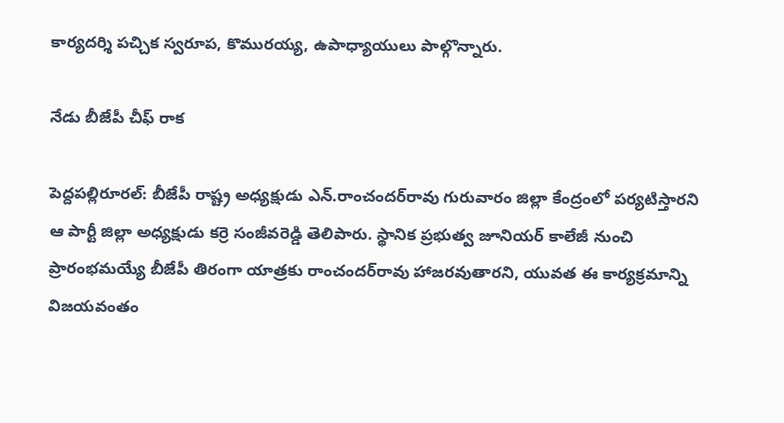కార్యదర్శి పచ్చిక స్వరూప, కొమురయ్య, ఉపాధ్యాయులు పాల్గొన్నారు.

నేడు బీజేపీ చీఫ్‌ రాక

పెద్దపల్లిరూరల్‌: బీజేపీ రాష్ట్ర అధ్యక్షుడు ఎన్‌.రాంచందర్‌రావు గురువారం జిల్లా కేంద్రంలో పర్యటిస్తారని ఆ పార్టీ జిల్లా అధ్యక్షుడు కర్రె సంజీవరెడ్డి తెలిపారు. స్థానిక ప్రభుత్వ జూనియర్‌ కాలేజీ నుంచి ప్రారంభమయ్యే బీజేపీ తిరంగా యాత్రకు రాంచందర్‌రావు హాజరవుతారని, యువత ఈ కార్యక్రమాన్ని విజయవంతం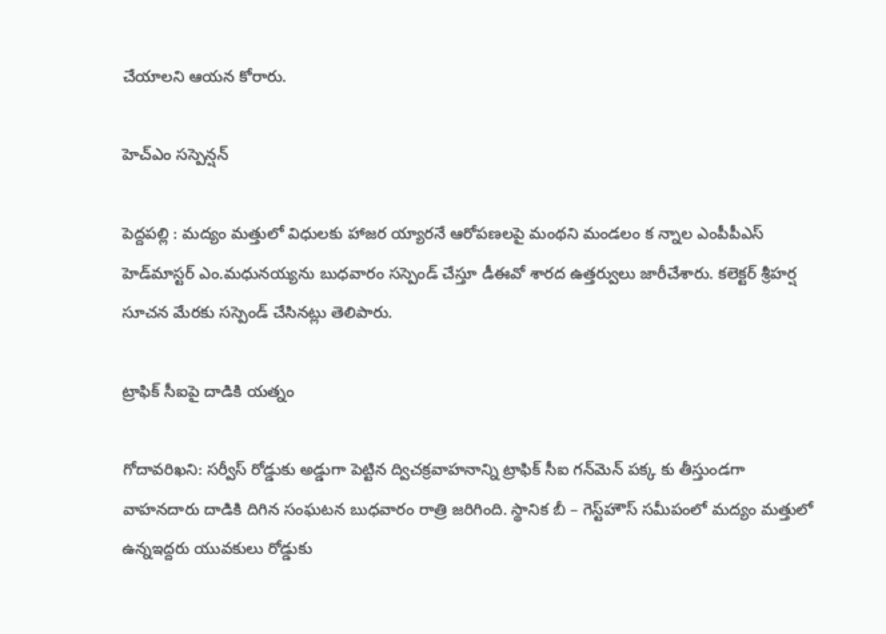చేయాలని ఆయన కోరారు.

హెచ్‌ఎం సస్పెన్షన్‌

పెద్దపల్లి : మద్యం మత్తులో విధులకు హాజర య్యారనే ఆరోపణలపై మంథని మండలం క న్నాల ఎంపీపీఎస్‌ హెడ్‌మాస్టర్‌ ఎం.మధునయ్యను బుధవారం సస్పెండ్‌ చేస్తూ డీఈవో శారద ఉత్తర్వులు జారీచేశారు. కలెక్టర్‌ శ్రీహర్ష సూచన మేరకు సస్పెండ్‌ చేసినట్లు తెలిపారు.

ట్రాఫిక్‌ సీఐపై దాడికి యత్నం

గోదావరిఖని: సర్వీస్‌ రోడ్డుకు అడ్డుగా పెట్టిన ద్విచక్రవాహనాన్ని ట్రాఫిక్‌ సీఐ గన్‌మెన్‌ పక్క కు తీస్తుండగా వాహనదారు దాడికి దిగిన సంఘటన బుధవారం రాత్రి జరిగింది. స్థానిక బీ – గెస్ట్‌హౌస్‌ సమీపంలో మద్యం మత్తులో ఉన్నఇద్దరు యువకులు రోడ్డుకు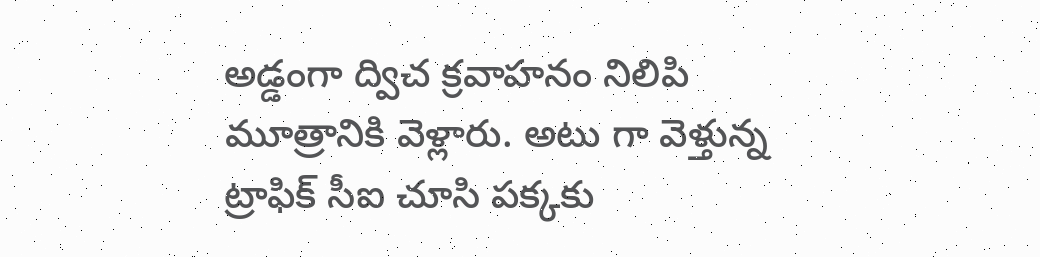అడ్డంగా ద్విచ క్రవాహనం నిలిపి మూత్రానికి వెళ్లారు. అటు గా వెళ్తున్న ట్రాఫిక్‌ సీఐ చూసి పక్కకు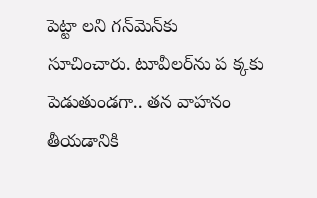పెట్టా లని గన్‌మెన్‌కు సూచించారు. టూవీలర్‌ను ప క్కకు పెడుతుండగా.. తన వాహనం తీయడానికి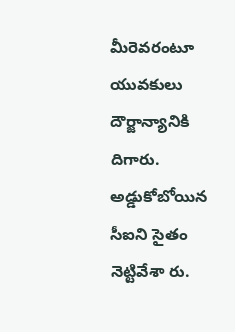మీరెవరంటూ యువకులు దౌర్జాన్యానికి దిగారు. అడ్డుకోబోయిన సీఐని సైతం నెట్టివేశా రు.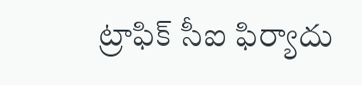ట్రాఫిక్‌ సీఐ ఫిర్యాదు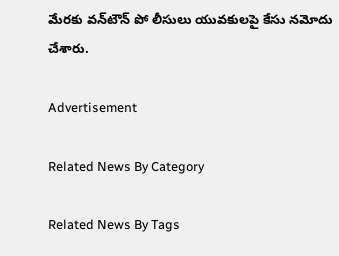మేరకు వన్‌టౌన్‌ పో లీసులు యువకులపై కేసు నమోదు చేశారు.

Advertisement

Related News By Category

Related News By Tags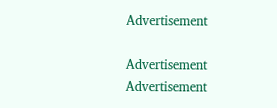Advertisement

Advertisement
Advertisement